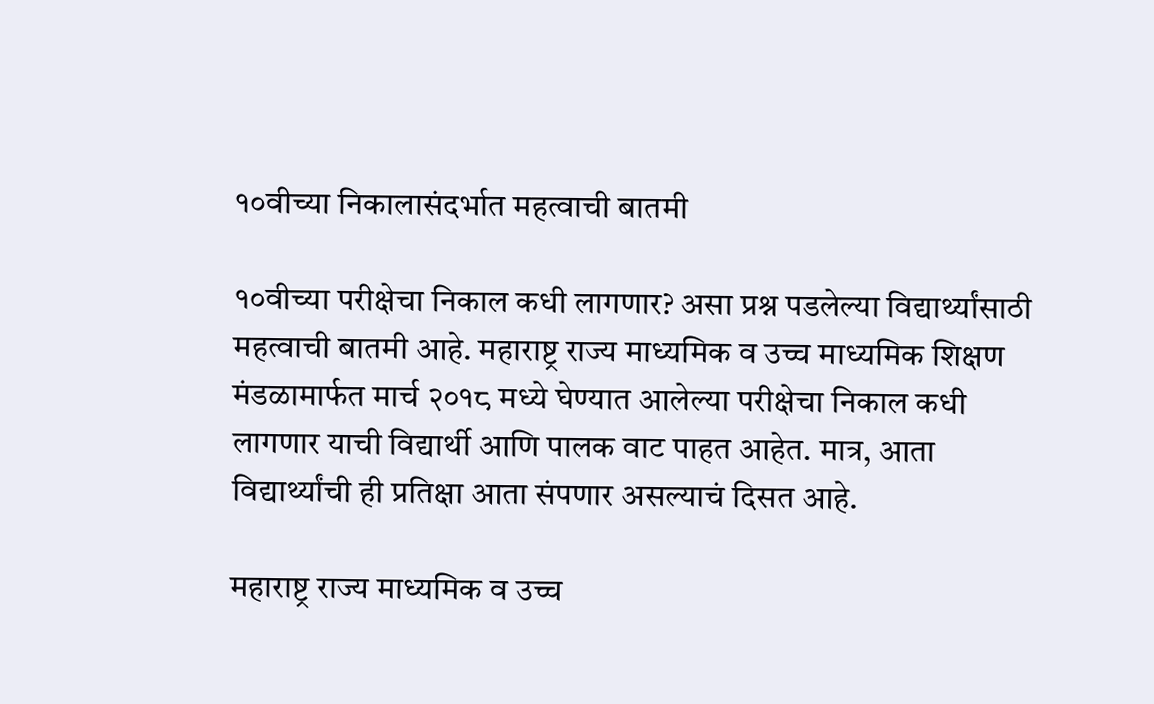१०वीच्या निकालासंदर्भात महत्वाची बातमी

१०वीच्या परीक्षेचा निकाल कधी लागणार? असा प्रश्न पडलेल्या विद्यार्थ्यांसाठी महत्वाची बातमी आहे. महाराष्ट्र राज्य माध्यमिक व उच्च माध्यमिक शिक्षण मंडळामार्फत मार्च २०१८ मध्ये घेण्यात आलेल्या परीक्षेचा निकाल कधी लागणार याची विद्यार्थी आणि पालक वाट पाहत आहेत. मात्र, आता विद्यार्थ्यांची ही प्रतिक्षा आता संपणार असल्याचं दिसत आहे.

महाराष्ट्र राज्य माध्यमिक व उच्च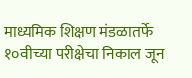माध्यमिक शिक्षण मंडळातर्फे १०वीच्या परीक्षेचा निकाल जून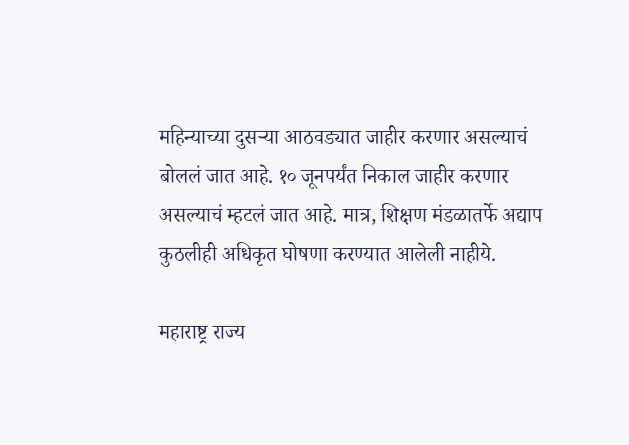महिन्याच्या दुसऱ्या आठवड्यात जाहीर करणार असल्याचं बोललं जात आहे. १० जूनपर्यंत निकाल जाहीर करणार असल्याचं म्हटलं जात आहे. मात्र, शिक्षण मंडळातर्फे अद्याप कुठलीही अधिकृत घोषणा करण्यात आलेली नाहीये.

महाराष्ट्र राज्य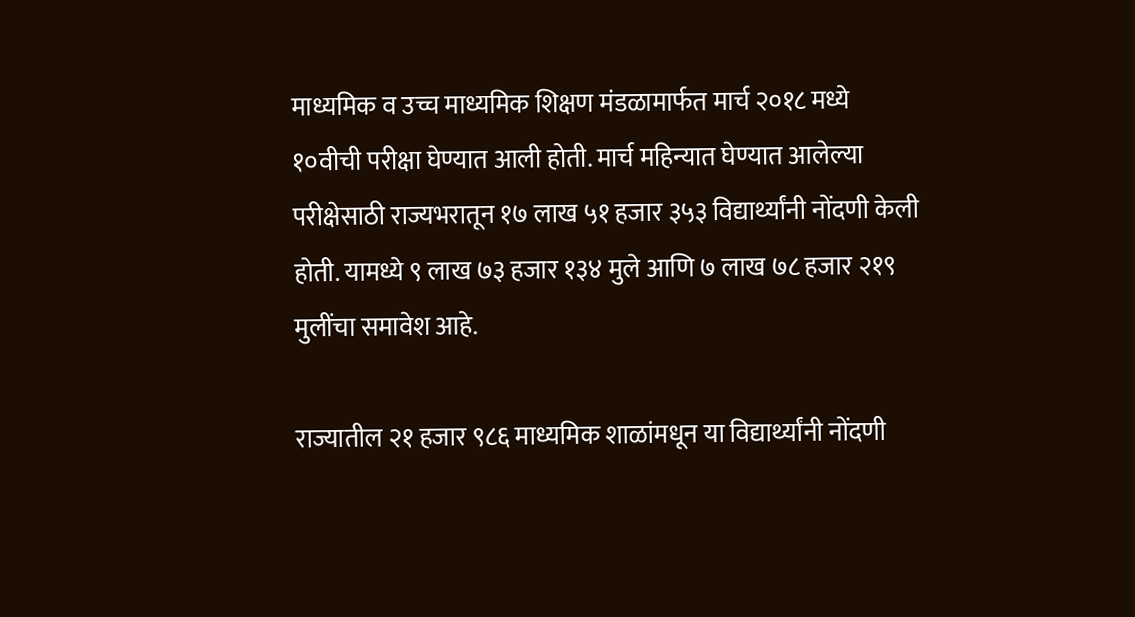माध्यमिक व उच्च माध्यमिक शिक्षण मंडळामार्फत मार्च २०१८ मध्ये १०वीची परीक्षा घेण्यात आली होती. मार्च महिन्यात घेण्यात आलेल्या परीक्षेसाठी राज्यभरातून १७ लाख ५१ हजार ३५३ विद्यार्थ्यांनी नोंदणी केली होती. यामध्ये ९ लाख ७३ हजार १३४ मुले आणि ७ लाख ७८ हजार २१९ मुलींचा समावेश आहे.

राज्यातील २१ हजार ९८६ माध्यमिक शाळांमधून या विद्यार्थ्यांनी नोंदणी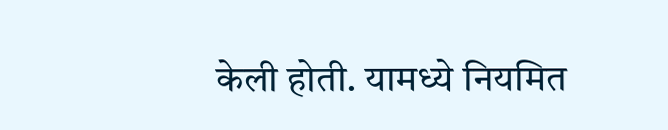केली होती. यामध्ये नियमित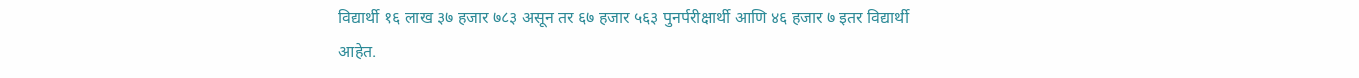विद्यार्थी १६ लाख ३७ हजार ७८३ असून तर ६७ हजार ५६३ पुनर्परीक्षार्थी आणि ४६ हजार ७ इतर विद्यार्थी आहेत.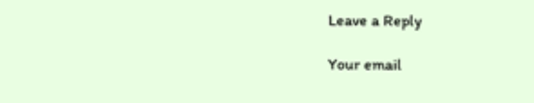Leave a Reply

Your email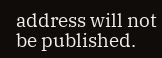address will not be published.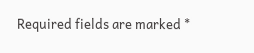Required fields are marked *